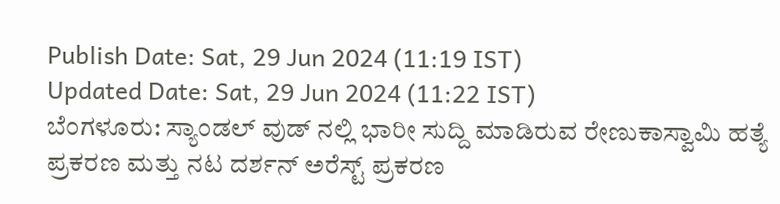Publish Date: Sat, 29 Jun 2024 (11:19 IST)
Updated Date: Sat, 29 Jun 2024 (11:22 IST)
ಬೆಂಗಳೂರು: ಸ್ಯಾಂಡಲ್ ವುಡ್ ನಲ್ಲಿ ಭಾರೀ ಸುದ್ದಿ ಮಾಡಿರುವ ರೇಣುಕಾಸ್ವಾಮಿ ಹತ್ಯೆ ಪ್ರಕರಣ ಮತ್ತು ನಟ ದರ್ಶನ್ ಅರೆಸ್ಟ್ ಪ್ರಕರಣ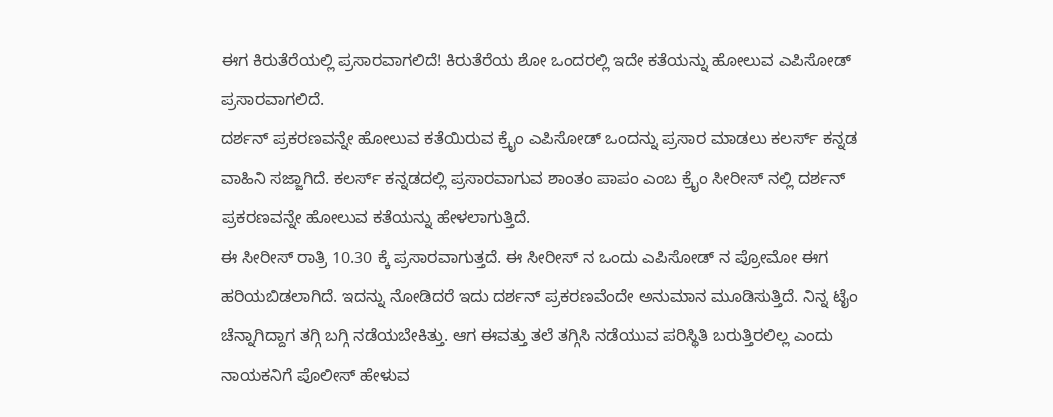ಈಗ ಕಿರುತೆರೆಯಲ್ಲಿ ಪ್ರಸಾರವಾಗಲಿದೆ! ಕಿರುತೆರೆಯ ಶೋ ಒಂದರಲ್ಲಿ ಇದೇ ಕತೆಯನ್ನು ಹೋಲುವ ಎಪಿಸೋಡ್ ಪ್ರಸಾರವಾಗಲಿದೆ.
ದರ್ಶನ್ ಪ್ರಕರಣವನ್ನೇ ಹೋಲುವ ಕತೆಯಿರುವ ಕ್ರೈಂ ಎಪಿಸೋಡ್ ಒಂದನ್ನು ಪ್ರಸಾರ ಮಾಡಲು ಕಲರ್ಸ್ ಕನ್ನಡ ವಾಹಿನಿ ಸಜ್ಜಾಗಿದೆ. ಕಲರ್ಸ್ ಕನ್ನಡದಲ್ಲಿ ಪ್ರಸಾರವಾಗುವ ಶಾಂತಂ ಪಾಪಂ ಎಂಬ ಕ್ರೈಂ ಸೀರೀಸ್ ನಲ್ಲಿ ದರ್ಶನ್ ಪ್ರಕರಣವನ್ನೇ ಹೋಲುವ ಕತೆಯನ್ನು ಹೇಳಲಾಗುತ್ತಿದೆ.
ಈ ಸೀರೀಸ್ ರಾತ್ರಿ 10.30 ಕ್ಕೆ ಪ್ರಸಾರವಾಗುತ್ತದೆ. ಈ ಸೀರೀಸ್ ನ ಒಂದು ಎಪಿಸೋಡ್ ನ ಪ್ರೋಮೋ ಈಗ ಹರಿಯಬಿಡಲಾಗಿದೆ. ಇದನ್ನು ನೋಡಿದರೆ ಇದು ದರ್ಶನ್ ಪ್ರಕರಣವೆಂದೇ ಅನುಮಾನ ಮೂಡಿಸುತ್ತಿದೆ. ನಿನ್ನ ಟೈಂ ಚೆನ್ನಾಗಿದ್ದಾಗ ತಗ್ಗಿ ಬಗ್ಗಿ ನಡೆಯಬೇಕಿತ್ತು. ಆಗ ಈವತ್ತು ತಲೆ ತಗ್ಗಿಸಿ ನಡೆಯುವ ಪರಿಸ್ಥಿತಿ ಬರುತ್ತಿರಲಿಲ್ಲ ಎಂದು ನಾಯಕನಿಗೆ ಪೊಲೀಸ್ ಹೇಳುವ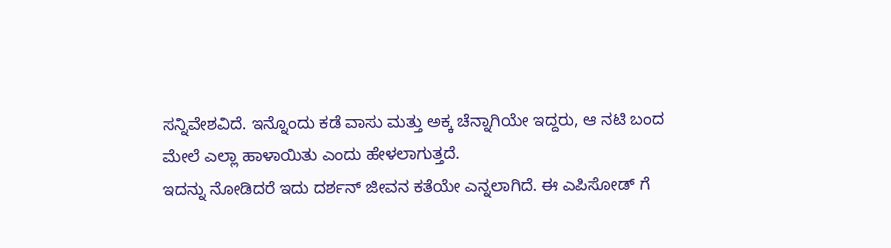ಸನ್ನಿವೇಶವಿದೆ. ಇನ್ನೊಂದು ಕಡೆ ವಾಸು ಮತ್ತು ಅಕ್ಕ ಚೆನ್ನಾಗಿಯೇ ಇದ್ದರು, ಆ ನಟಿ ಬಂದ ಮೇಲೆ ಎಲ್ಲಾ ಹಾಳಾಯಿತು ಎಂದು ಹೇಳಲಾಗುತ್ತದೆ.
ಇದನ್ನು ನೋಡಿದರೆ ಇದು ದರ್ಶನ್ ಜೀವನ ಕತೆಯೇ ಎನ್ನಲಾಗಿದೆ. ಈ ಎಪಿಸೋಡ್ ಗೆ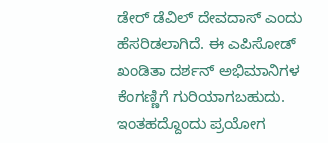ಡೇರ್ ಡೆವಿಲ್ ದೇವದಾಸ್ ಎಂದು ಹೆಸರಿಡಲಾಗಿದೆ. ಈ ಎಪಿಸೋಡ್ ಖಂಡಿತಾ ದರ್ಶನ್ ಅಭಿಮಾನಿಗಳ ಕೆಂಗಣ್ಣಿಗೆ ಗುರಿಯಾಗಬಹುದು. ಇಂತಹದ್ದೊಂದು ಪ್ರಯೋಗ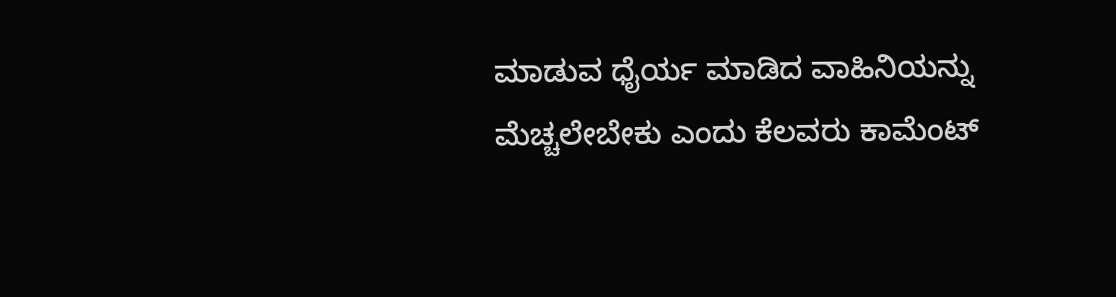ಮಾಡುವ ಧೈರ್ಯ ಮಾಡಿದ ವಾಹಿನಿಯನ್ನು ಮೆಚ್ಚಲೇಬೇಕು ಎಂದು ಕೆಲವರು ಕಾಮೆಂಟ್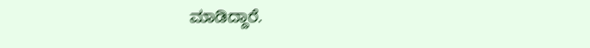ಮಾಡಿದ್ದಾರೆ.